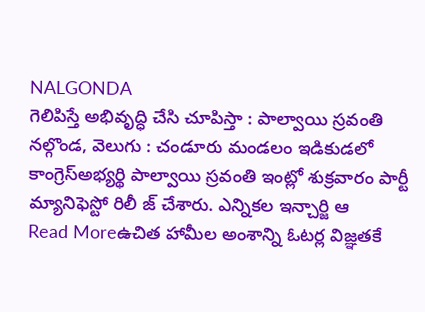NALGONDA
గెలిపిస్తే అభివృద్ధి చేసి చూపిస్తా : పాల్వాయి స్రవంతి
నల్గొండ, వెలుగు : చండూరు మండలం ఇడికుడలో కాంగ్రెస్అభ్యర్థి పాల్వాయి స్రవంతి ఇంట్లో శుక్రవారం పార్టీ మ్యానిఫెస్టో రిలీ జ్ చేశారు. ఎన్నికల ఇన్చార్జి ఆ
Read Moreఉచిత హామీల అంశాన్ని ఓటర్ల విజ్ఞతకే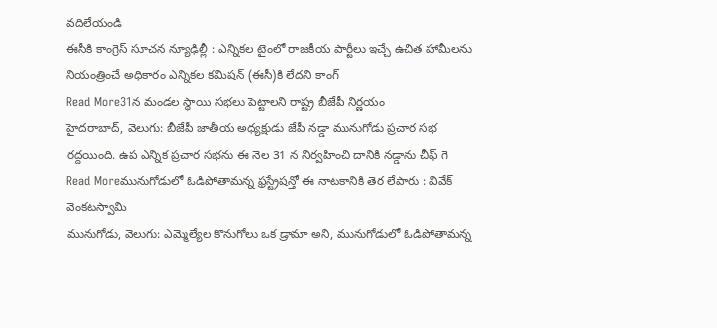వదిలేయండి
ఈసీకి కాంగ్రెస్ సూచన న్యూఢిల్లీ : ఎన్నికల టైంలో రాజకీయ పార్టీలు ఇచ్చే ఉచిత హామీలను నియంత్రించే అధికారం ఎన్నికల కమిషన్ (ఈసీ)కి లేదని కాంగ్
Read More31న మండల స్థాయి సభలు పెట్టాలని రాష్ట్ర బీజేపీ నిర్ణయం
హైదరాబాద్, వెలుగు: బీజేపీ జాతీయ అధ్యక్షుడు జేపీ నడ్డా మునుగోడు ప్రచార సభ రద్దయింది. ఉప ఎన్నిక ప్రచార సభను ఈ నెల 31 న నిర్వహించి దానికి నడ్డాను చీఫ్ గె
Read Moreమునుగోడులో ఓడిపోతామన్న ఫ్రస్ట్రేషన్తో ఈ నాటకానికి తెర లేపారు : వివేక్ వెంకటస్వామి
మునుగోడు, వెలుగు: ఎమ్మెల్యేల కొనుగోలు ఒక డ్రామా అని, మునుగోడులో ఓడిపోతామన్న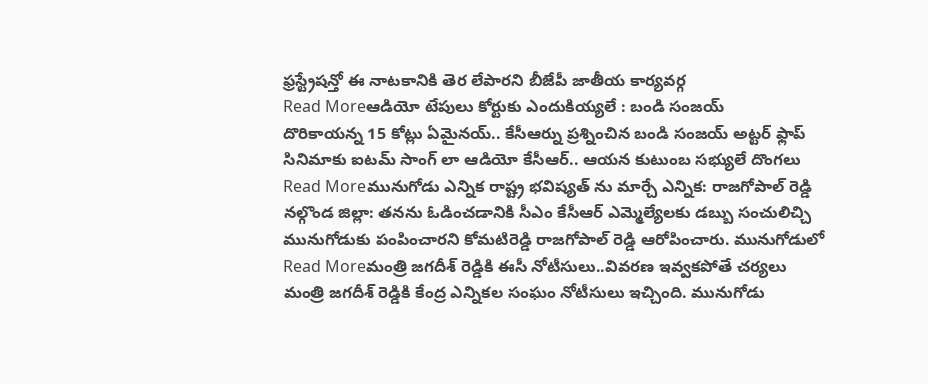ఫ్రస్ట్రేషన్తో ఈ నాటకానికి తెర లేపారని బీజేపీ జాతీయ కార్యవర్గ
Read Moreఆడియో టేపులు కోర్టుకు ఎందుకియ్యలే : బండి సంజయ్
దొరికాయన్న 15 కోట్లు ఏమైనయ్.. కేసీఆర్ను ప్రశ్నించిన బండి సంజయ్ అట్టర్ ఫ్లాప్ సినిమాకు ఐటమ్ సాంగ్ లా ఆడియో కేసీఆర్.. ఆయన కుటుంబ సభ్యులే దొంగలు
Read Moreమునుగోడు ఎన్నిక రాష్ట్ర భవిష్యత్ ను మార్చే ఎన్నిక: రాజగోపాల్ రెడ్డి
నల్గొండ జిల్లా: తనను ఓడించడానికి సీఎం కేసీఆర్ ఎమ్మెల్యేలకు డబ్బు సంచులిచ్చి మునుగోడుకు పంపించారని కోమటిరెడ్డి రాజగోపాల్ రెడ్డి ఆరోపించారు. మునుగోడులో
Read Moreమంత్రి జగదీశ్ రెడ్డికి ఈసీ నోటీసులు..వివరణ ఇవ్వకపోతే చర్యలు
మంత్రి జగదీశ్ రెడ్డికి కేంద్ర ఎన్నికల సంఘం నోటీసులు ఇచ్చింది. మునుగోడు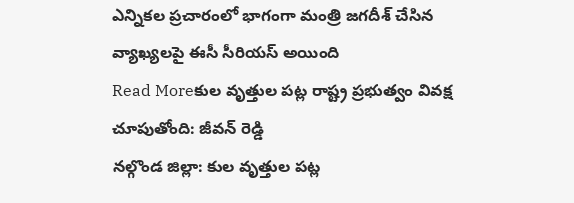ఎన్నికల ప్రచారంలో భాగంగా మంత్రి జగదీశ్ చేసిన వ్యాఖ్యలపై ఈసీ సీరియస్ అయింది
Read Moreకుల వృత్తుల పట్ల రాష్ట్ర ప్రభుత్వం వివక్ష చూపుతోంది: జీవన్ రెడ్డి
నల్గొండ జిల్లా: కుల వృత్తుల పట్ల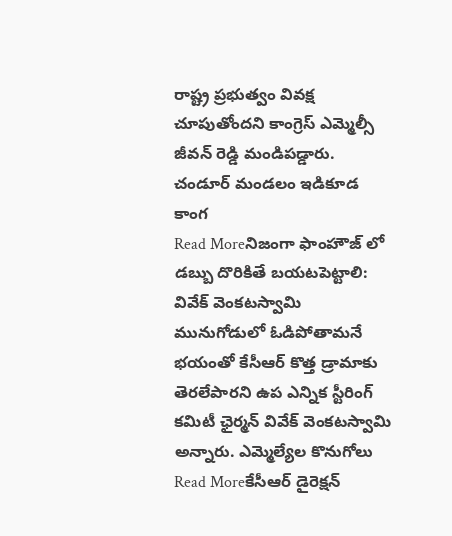రాష్ట్ర ప్రభుత్వం వివక్ష చూపుతోందని కాంగ్రెస్ ఎమ్మెల్సీ జీవన్ రెడ్డి మండిపడ్డారు. చండూర్ మండలం ఇడికూడ కాంగ
Read Moreనిజంగా ఫాంహౌజ్ లో డబ్బు దొరికితే బయటపెట్టాలి: వివేక్ వెంకటస్వామి
మునుగోడులో ఓడిపోతామనే భయంతో కేసీఆర్ కొత్త డ్రామాకు తెరలేపారని ఉప ఎన్నిక స్టీరింగ్ కమిటీ ఛైర్మన్ వివేక్ వెంకటస్వామి అన్నారు. ఎమ్మెల్యేల కొనుగోలు
Read Moreకేసీఆర్ డైరెక్షన్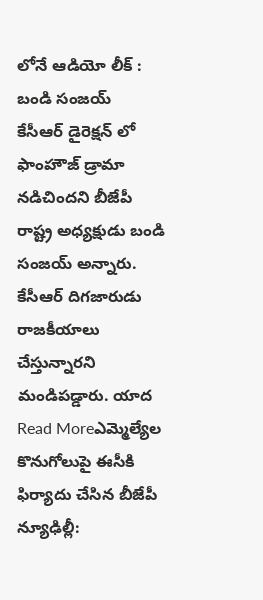లోనే ఆడియో లీక్ : బండి సంజయ్
కేసీఆర్ డైరెక్షన్ లో ఫాంహౌజ్ డ్రామా నడిచిందని బీజేపీ రాష్ట్ర అధ్యక్షుడు బండి సంజయ్ అన్నారు. కేసీఆర్ దిగజారుడు రాజకీయాలు చేస్తున్నారని మండిపడ్డారు. యాద
Read Moreఎమ్మెల్యేల కొనుగోలుపై ఈసీకి ఫిర్యాదు చేసిన బీజేపీ
న్యూఢిల్లీ: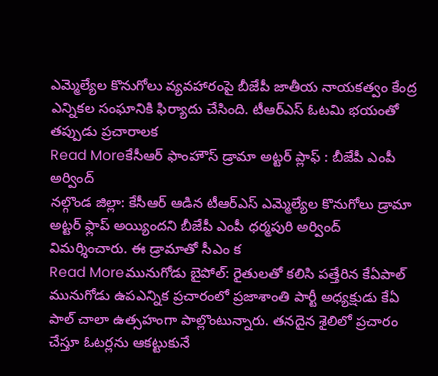ఎమ్మెల్యేల కొనుగోలు వ్యవహారంపై బీజేపీ జాతీయ నాయకత్వం కేంద్ర ఎన్నికల సంఘానికి ఫిర్యాదు చేసింది. టీఆర్ఎస్ ఓటమి భయంతో తప్పుడు ప్రచారాలక
Read Moreకేసీఆర్ ఫాంహౌస్ డ్రామా అట్టర్ ప్లాఫ్ : బీజేపీ ఎంపీ అర్వింద్
నల్గొండ జిల్లా: కేసీఆర్ ఆడిన టీఆర్ఎస్ ఎమ్మెల్యేల కొనుగోలు డ్రామా అట్టర్ ఫ్లాప్ అయ్యిందని బీజేపీ ఎంపీ ధర్మపురి అర్వింద్ విమర్శించారు. ఈ డ్రామాతో సీఎం క
Read Moreమునుగోడు బైపోల్: రైతులతో కలిసి పత్తేరిన కేఏపాల్
మునుగోడు ఉపఎన్నిక ప్రచారంలో ప్రజాశాంతి పార్టీ అధ్యక్షుడు కేఏ పాల్ చాలా ఉత్సహంగా పాల్లొంటున్నారు. తనదైన శైలిలో ప్రచారం చేస్తూ ఓటర్లను ఆకట్టుకునే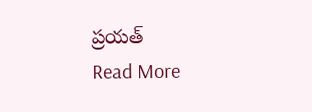ప్రయత్
Read More